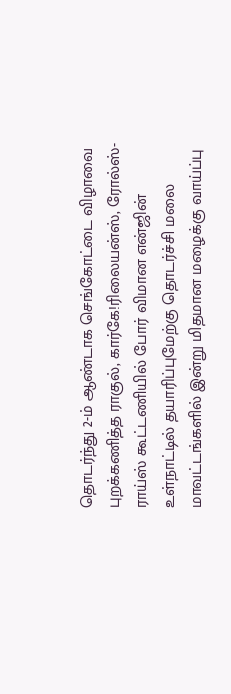தொடர்ந்து 2-ம் ஆண்டாக செங்கோட்டை விழாவை புறக்கணித்த ராகுல், கார்கே!ரிலையன்ஸ், ரோல்ஸ்-ராய்ஸ் கூட்டணியில் போர் விமான என்ஜின் உள்நாட்டில் தயாரிப்புமேற்கு தொடர்ச்சி மலை மாவட்டங்களில் இன்று மிதமான மழைக்கு வாய்ப்பு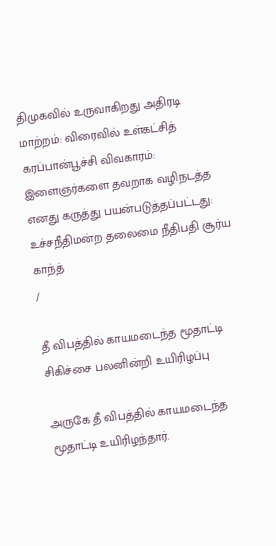திமுகவில் உருவாகிறது அதிரடி மாற்றம்: விரைவில் உள்கட்சித் கரப்பான்பூச்சி விவகாரம்: இளைஞர்களை தவறாக வழிநடத்த எனது கருத்து பயன்படுத்தப்பட்டது: உச்சநீதிமன்ற தலைமை நீதிபதி சூர்ய காந்த்
/

தீ விபத்தில் காயமடைந்த மூதாட்டி சிகிச்சை பலனின்றி உயிரிழப்பு

அருகே தீ விபத்தில் காயமடைந்த மூதாட்டி உயிரிழந்தார்.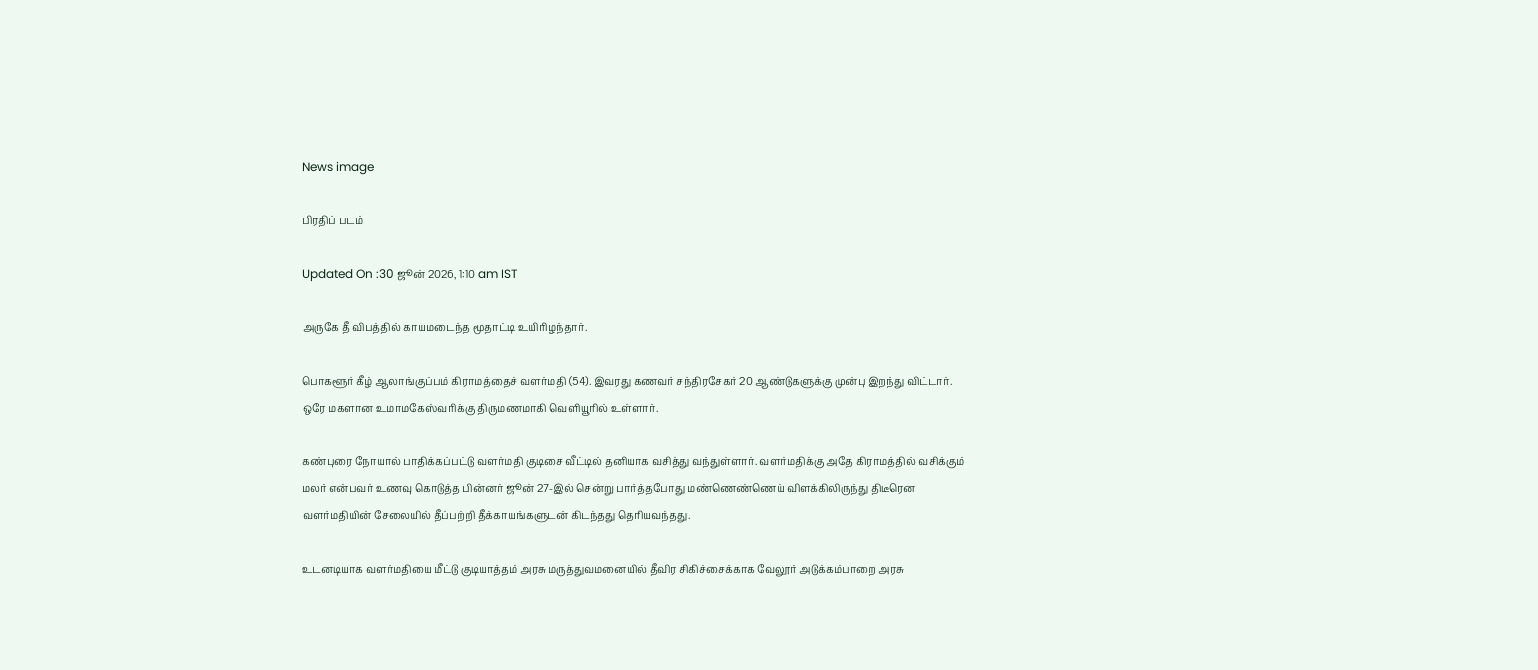News image

பிரதிப் படம்

Updated On :30 ஜூன் 2026, 1:10 am IST

அருகே தீ விபத்தில் காயமடைந்த மூதாட்டி உயிரிழந்தார்.

பொகளூர் கீழ் ஆலாங்குப்பம் கிராமத்தைச் வளர்மதி (54). இவரது கணவர் சந்திரசேகர் 20 ஆண்டுகளுக்கு முன்பு இறந்து விட்டார். ஒரே மகளான உமாமகேஸ்வரிக்கு திருமணமாகி வெளியூரில் உள்ளார்.

கண்புரை நோயால் பாதிக்கப்பட்டு வளர்மதி குடிசை வீட்டில் தனியாக வசித்து வந்துள்ளார். வளர்மதிக்கு அதே கிராமத்தில் வசிக்கும் மலர் என்பவர் உணவு கொடுத்த பின்னர் ஜூன் 27-இல் சென்று பார்த்தபோது மண்ணெண்ணெய் விளக்கிலிருந்து திடீரென வளர்மதியின் சேலையில் தீப்பற்றி தீக்காயங்களுடன் கிடந்தது தெரியவந்தது.

உடனடியாக வளர்மதியை மீட்டு குடியாத்தம் அரசு மருத்துவமனையில் தீவிர சிகிச்சைக்காக வேலூர் அடுக்கம்பாறை அரசு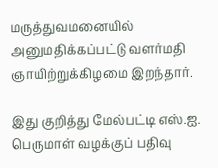மருத்துவமனையில் அனுமதிக்கப்பட்டு வளர்மதி ஞாயிற்றுக்கிழமை இறந்தார்.

இது குறித்து மேல்பட்டி எஸ்.ஐ. பெருமாள் வழக்குப் பதிவு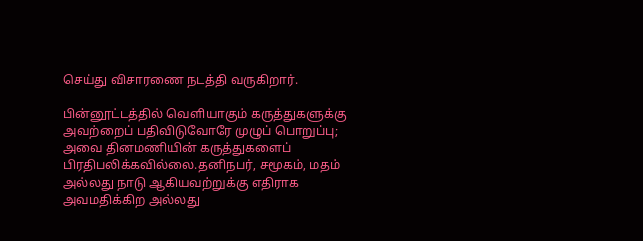செய்து விசாரணை நடத்தி வருகிறார்.

பின்னூட்டத்தில் வெளியாகும் கருத்துகளுக்கு அவற்றைப் பதிவிடுவோரே முழுப் பொறுப்பு; அவை தினமணியின் கருத்துகளைப் பிரதிபலிக்கவில்லை.தனிநபர், சமூகம், மதம் அல்லது நாடு ஆகியவற்றுக்கு எதிராக அவமதிக்கிற அல்லது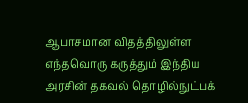ஆபாசமான விதத்திலுள்ள எந்தவொரு கருத்தும் இந்திய அரசின் தகவல் தொழில்நுட்பக்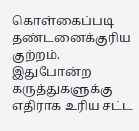கொள்கைப்படி தண்டனைக்குரிய குற்றம். இதுபோன்ற கருத்துகளுக்கு எதிராக உரிய சட்ட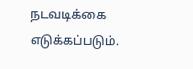நடவடிக்கை எடுக்கப்படும்.